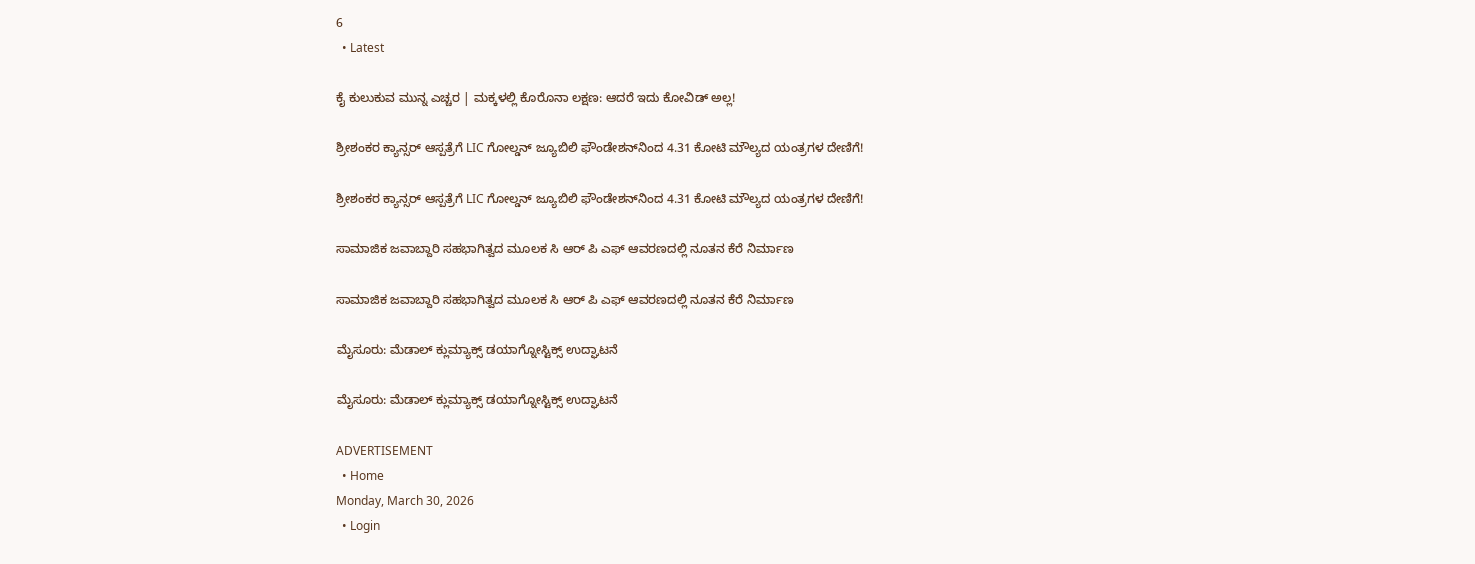6
  • Latest

ಕೈ ಕುಲುಕುವ ಮುನ್ನ ಎಚ್ಚರ | ಮಕ್ಕಳಲ್ಲಿ ಕೊರೊನಾ ಲಕ್ಷಣ: ಆದರೆ ಇದು ಕೋವಿಡ್ ಅಲ್ಲ!

ಶ್ರೀಶಂಕರ ಕ್ಯಾನ್ಸರ್ ಆಸ್ಪತ್ರೆಗೆ LIC ಗೋಲ್ಡನ್ ಜ್ಯೂಬಿಲಿ ಫೌಂಡೇಶನ್‌ನಿಂದ 4.31 ಕೋಟಿ ಮೌಲ್ಯದ ಯಂತ್ರಗಳ ದೇಣಿಗೆ!

ಶ್ರೀಶಂಕರ ಕ್ಯಾನ್ಸರ್ ಆಸ್ಪತ್ರೆಗೆ LIC ಗೋಲ್ಡನ್ ಜ್ಯೂಬಿಲಿ ಫೌಂಡೇಶನ್‌ನಿಂದ 4.31 ಕೋಟಿ ಮೌಲ್ಯದ ಯಂತ್ರಗಳ ದೇಣಿಗೆ!

ಸಾಮಾಜಿಕ ಜವಾಬ್ದಾರಿ ಸಹಭಾಗಿತ್ವದ ಮೂಲಕ ಸಿ ಆರ್‌ ಪಿ ಎಫ್ ಆವರಣದಲ್ಲಿ ನೂತನ ಕೆರೆ ನಿರ್ಮಾಣ

ಸಾಮಾಜಿಕ ಜವಾಬ್ದಾರಿ ಸಹಭಾಗಿತ್ವದ ಮೂಲಕ ಸಿ ಆರ್‌ ಪಿ ಎಫ್ ಆವರಣದಲ್ಲಿ ನೂತನ ಕೆರೆ ನಿರ್ಮಾಣ

ಮೈಸೂರು: ಮೆಡಾಲ್ ಕ್ಲುಮ್ಯಾಕ್ಸ್ ಡಯಾಗ್ನೋಸ್ಟಿಕ್ಸ್‌ ಉದ್ಘಾಟನೆ

ಮೈಸೂರು: ಮೆಡಾಲ್ ಕ್ಲುಮ್ಯಾಕ್ಸ್ ಡಯಾಗ್ನೋಸ್ಟಿಕ್ಸ್‌ ಉದ್ಘಾಟನೆ

ADVERTISEMENT
  • Home
Monday, March 30, 2026
  • Login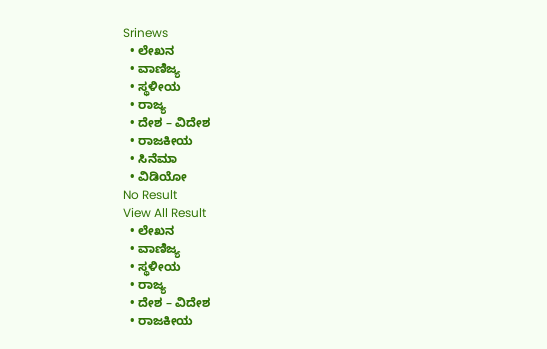Srinews
  • ಲೇಖನ
  • ವಾಣಿಜ್ಯ
  • ಸ್ಥಳೀಯ
  • ರಾಜ್ಯ
  • ದೇಶ – ವಿದೇಶ
  • ರಾಜಕೀಯ
  • ಸಿನೆಮಾ
  • ವಿಡಿಯೋ
No Result
View All Result
  • ಲೇಖನ
  • ವಾಣಿಜ್ಯ
  • ಸ್ಥಳೀಯ
  • ರಾಜ್ಯ
  • ದೇಶ – ವಿದೇಶ
  • ರಾಜಕೀಯ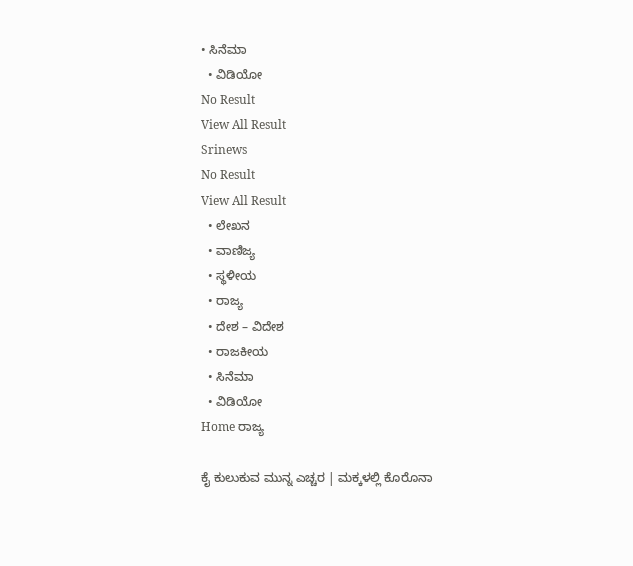• ಸಿನೆಮಾ
  • ವಿಡಿಯೋ
No Result
View All Result
Srinews
No Result
View All Result
  • ಲೇಖನ
  • ವಾಣಿಜ್ಯ
  • ಸ್ಥಳೀಯ
  • ರಾಜ್ಯ
  • ದೇಶ – ವಿದೇಶ
  • ರಾಜಕೀಯ
  • ಸಿನೆಮಾ
  • ವಿಡಿಯೋ
Home ರಾಜ್ಯ

ಕೈ ಕುಲುಕುವ ಮುನ್ನ ಎಚ್ಚರ | ಮಕ್ಕಳಲ್ಲಿ ಕೊರೊನಾ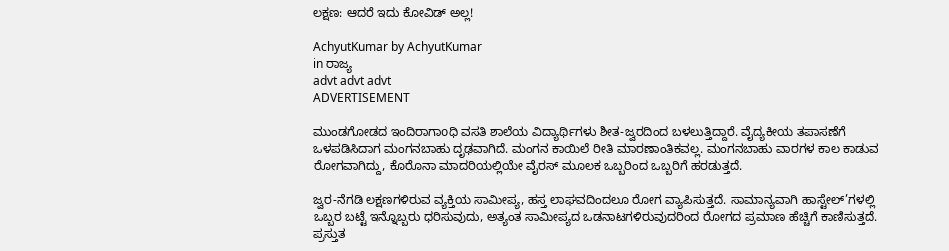ಲಕ್ಷಣ: ಆದರೆ ಇದು ಕೋವಿಡ್ ಅಲ್ಲ!

AchyutKumar by AchyutKumar
in ರಾಜ್ಯ
advt advt advt
ADVERTISEMENT

ಮುಂಡಗೋಡದ ಇಂದಿರಾಗಾoಧಿ ವಸತಿ ಶಾಲೆಯ ವಿದ್ಯಾರ್ಥಿಗಳು ಶೀತ-ಜ್ವರದಿಂದ ಬಳಲುತ್ತಿದ್ದಾರೆ. ವೈದ್ಯಕೀಯ ತಪಾಸಣೆಗೆ ಒಳಪಡಿಸಿದಾಗ ಮಂಗನಬಾಹು ದೃಢವಾಗಿದೆ. ಮಂಗನ ಕಾಯಿಲೆ ರೀತಿ ಮಾರಣಾಂತಿಕವಲ್ಲ. ಮಂಗನಬಾಹು ವಾರಗಳ ಕಾಲ ಕಾಡುವ ರೋಗವಾಗಿದ್ದು, ಕೊರೊನಾ ಮಾದರಿಯಲ್ಲಿಯೇ ವೈರಸ್ ಮೂಲಕ ಒಬ್ಬರಿಂದ ಒಬ್ಬರಿಗೆ ಹರಡುತ್ತದೆ.

ಜ್ವರ-ನೆಗಡಿ ಲಕ್ಷಣಗಳಿರುವ ವ್ಯಕ್ತಿಯ ಸಾಮೀಪ್ಯ, ಹಸ್ತ ಲಾಘವದಿಂದಲೂ ರೋಗ ವ್ಯಾಪಿಸುತ್ತದೆ. ಸಾಮಾನ್ಯವಾಗಿ ಹಾಸ್ಟೇಲ್’ಗಳಲ್ಲಿ ಒಬ್ಬರ ಬಟ್ಟೆ ಇನ್ನೊಬ್ಬರು ಧರಿಸುವುದು, ಅತ್ಯಂತ ಸಾಮೀಪ್ಯದ ಒಡನಾಟಗಳಿರುವುದರಿಂದ ರೋಗದ ಪ್ರಮಾಣ ಹೆಚ್ಚಿಗೆ ಕಾಣಿಸುತ್ತದೆ. ಪ್ರಸ್ತುತ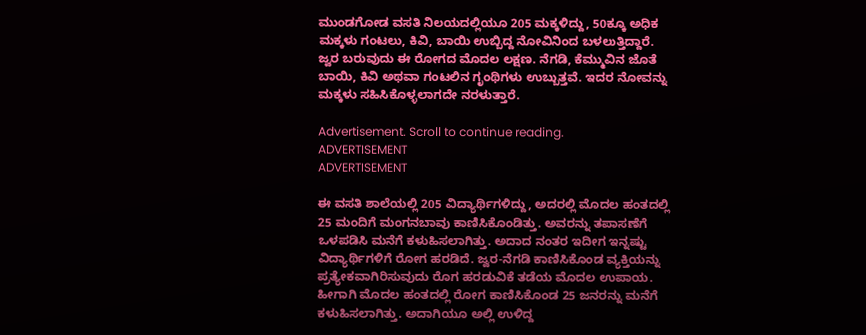ಮುಂಡಗೋಡ ವಸತಿ ನಿಲಯದಲ್ಲಿಯೂ 205 ಮಕ್ಕಳಿದ್ದು, 50ಕ್ಕೂ ಅಧಿಕ ಮಕ್ಕಳು ಗಂಟಲು, ಕಿವಿ, ಬಾಯಿ ಉಬ್ಬಿದ್ದ ನೋವಿನಿಂದ ಬಳಲುತ್ತಿದ್ದಾರೆ. ಜ್ವರ ಬರುವುದು ಈ ರೋಗದ ಮೊದಲ ಲಕ್ಷಣ. ನೆಗಡಿ, ಕೆಮ್ಮುವಿನ ಜೊತೆ ಬಾಯಿ, ಕಿವಿ ಅಥವಾ ಗಂಟಲಿನ ಗೃಂಥಿಗಳು ಉಬ್ಬುತ್ತವೆ. ಇದರ ನೋವನ್ನು ಮಕ್ಕಳು ಸಹಿಸಿಕೊಳ್ಳಲಾಗದೇ ನರಳುತ್ತಾರೆ.

Advertisement. Scroll to continue reading.
ADVERTISEMENT
ADVERTISEMENT

ಈ ವಸತಿ ಶಾಲೆಯಲ್ಲಿ 205 ವಿದ್ಯಾರ್ಥಿಗಳಿದ್ದು, ಅದರಲ್ಲಿ ಮೊದಲ ಹಂತದಲ್ಲಿ 25 ಮಂದಿಗೆ ಮಂಗನಬಾವು ಕಾಣಿಸಿಕೊಂಡಿತ್ತು. ಅವರನ್ನು ತಪಾಸಣೆಗೆ ಒಳಪಡಿಸಿ ಮನೆಗೆ ಕಳುಹಿಸಲಾಗಿತ್ತು. ಅದಾದ ನಂತರ ಇದೀಗ ಇನ್ನಷ್ಟು ವಿದ್ಯಾರ್ಥಿಗಳಿಗೆ ರೋಗ ಹರಡಿದೆ. ಜ್ವರ-ನೆಗಡಿ ಕಾಣಿಸಿಕೊಂಡ ವ್ಯಕ್ತಿಯನ್ನು ಪ್ರತ್ಯೇಕವಾಗಿರಿಸುವುದು ರೊಗ ಹರಡುವಿಕೆ ತಡೆಯ ಮೊದಲ ಉಪಾಯ. ಹೀಗಾಗಿ ಮೊದಲ ಹಂತದಲ್ಲಿ ರೋಗ ಕಾಣಿಸಿಕೊಂಡ 25 ಜನರನ್ನು ಮನೆಗೆ ಕಳುಹಿಸಲಾಗಿತ್ತು. ಅದಾಗಿಯೂ ಅಲ್ಲಿ ಉಳಿದ್ದ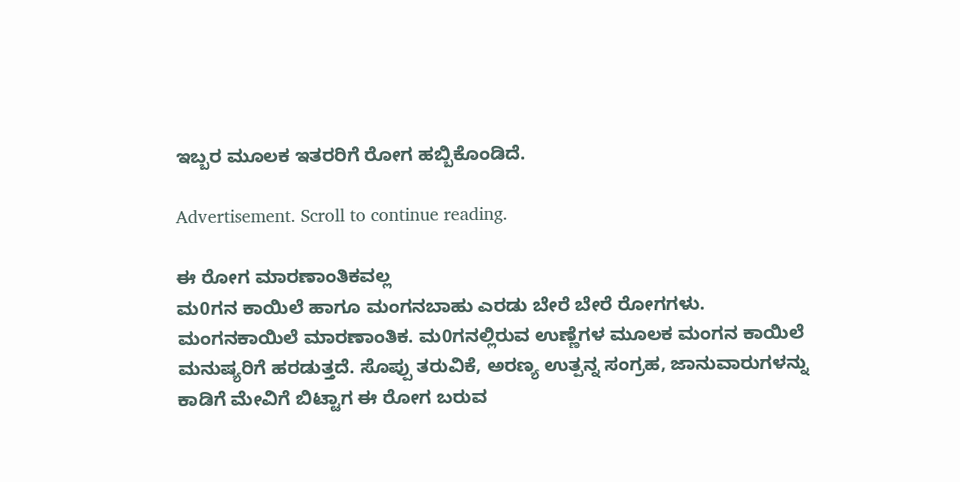ಇಬ್ಬರ ಮೂಲಕ ಇತರರಿಗೆ ರೋಗ ಹಬ್ಬಿಕೊಂಡಿದೆ.

Advertisement. Scroll to continue reading.

ಈ ರೋಗ ಮಾರಣಾಂತಿಕವಲ್ಲ
ಮ0ಗನ ಕಾಯಿಲೆ ಹಾಗೂ ಮಂಗನಬಾಹು ಎರಡು ಬೇರೆ ಬೇರೆ ರೋಗಗಳು. ಮಂಗನಕಾಯಿಲೆ ಮಾರಣಾಂತಿಕ. ಮ0ಗನಲ್ಲಿರುವ ಉಣ್ಣೆಗಳ ಮೂಲಕ ಮಂಗನ ಕಾಯಿಲೆ ಮನುಷ್ಯರಿಗೆ ಹರಡುತ್ತದೆ. ಸೊಪ್ಪು ತರುವಿಕೆ, ಅರಣ್ಯ ಉತ್ಪನ್ನ ಸಂಗ್ರಹ, ಜಾನುವಾರುಗಳನ್ನು ಕಾಡಿಗೆ ಮೇವಿಗೆ ಬಿಟ್ಟಾಗ ಈ ರೋಗ ಬರುವ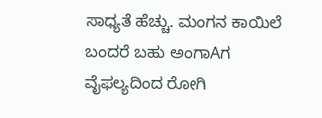ಸಾಧ್ಯತೆ ಹೆಚ್ಚು. ಮಂಗನ ಕಾಯಿಲೆ ಬಂದರೆ ಬಹು ಅಂಗಾAಗ ವೈಫಲ್ಯದಿಂದ ರೋಗಿ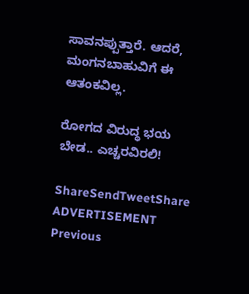ಸಾವನಪ್ಪುತ್ತಾರೆ. ಆದರೆ, ಮಂಗನಬಾಹುವಿಗೆ ಈ ಆತಂಕವಿಲ್ಲ.

ರೋಗದ ವಿರುದ್ಧ ಭಯ ಬೇಡ.. ಎಚ್ಚರವಿರಲಿ!

ShareSendTweetShare
ADVERTISEMENT
Previous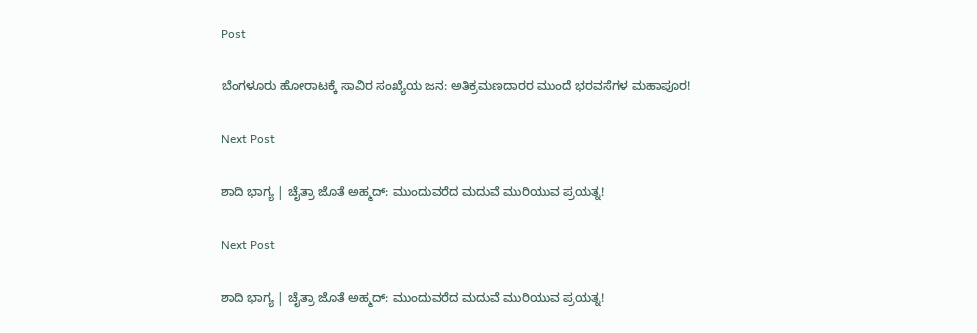Post

ಬೆಂಗಳೂರು ಹೋರಾಟಕ್ಕೆ ಸಾವಿರ ಸಂಖ್ಯೆಯ ಜನ: ಅತಿಕ್ರಮಣದಾರರ ಮುಂದೆ ಭರವಸೆಗಳ ಮಹಾಪೂರ!

Next Post

ಶಾದಿ ಭಾಗ್ಯ | ಚೈತ್ರಾ ಜೊತೆ ಅಹ್ಮದ್: ಮುಂದುವರೆದ ಮದುವೆ ಮುರಿಯುವ ಪ್ರಯತ್ನ!

Next Post

ಶಾದಿ ಭಾಗ್ಯ | ಚೈತ್ರಾ ಜೊತೆ ಅಹ್ಮದ್: ಮುಂದುವರೆದ ಮದುವೆ ಮುರಿಯುವ ಪ್ರಯತ್ನ!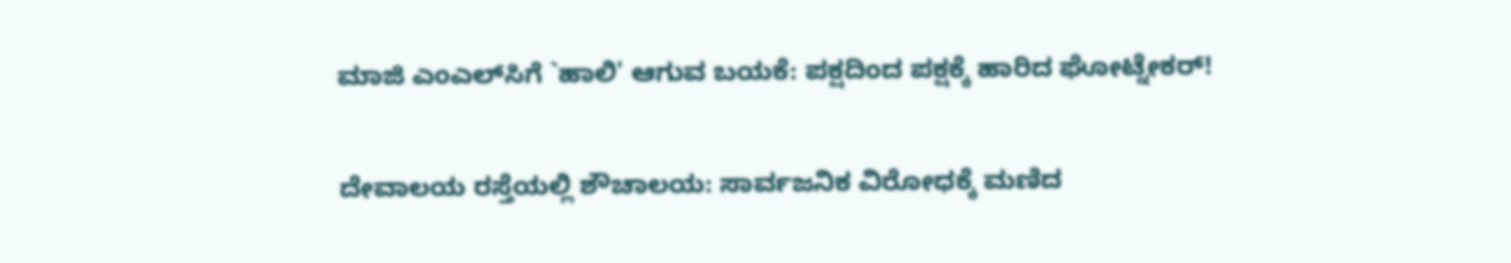ಮಾಜಿ ಎಂಎಲ್‌ಸಿಗೆ `ಹಾಲಿ' ಆಗುವ ಬಯಕೆ: ಪಕ್ಷದಿಂದ ಪಕ್ಷಕ್ಕೆ ಹಾರಿದ ಘೋಟ್ನೇಕರ್!

ದೇವಾಲಯ ರಸ್ತೆಯಲ್ಲಿ ಶೌಚಾಲಯ: ಸಾರ್ವಜನಿಕ ವಿರೋಧಕ್ಕೆ ಮಣಿದ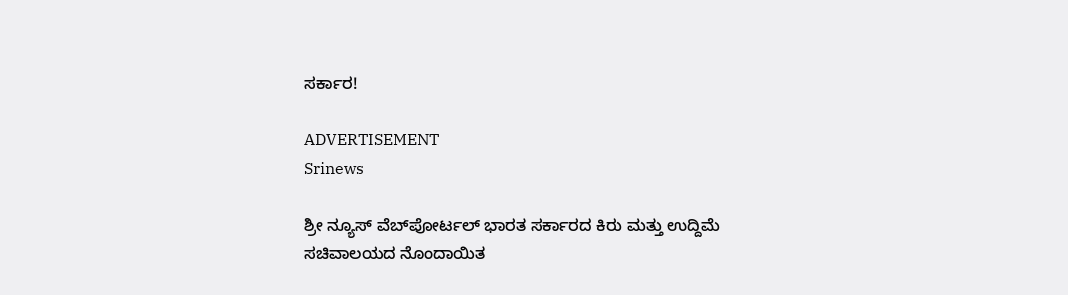ಸರ್ಕಾರ!

ADVERTISEMENT
Srinews

ಶ್ರೀ ನ್ಯೂಸ್ ವೆಬ್‌ಪೋರ್ಟಲ್ ಭಾರತ ಸರ್ಕಾರದ ಕಿರು ಮತ್ತು ಉದ್ದಿಮೆ ಸಚಿವಾಲಯದ ನೊಂದಾಯಿತ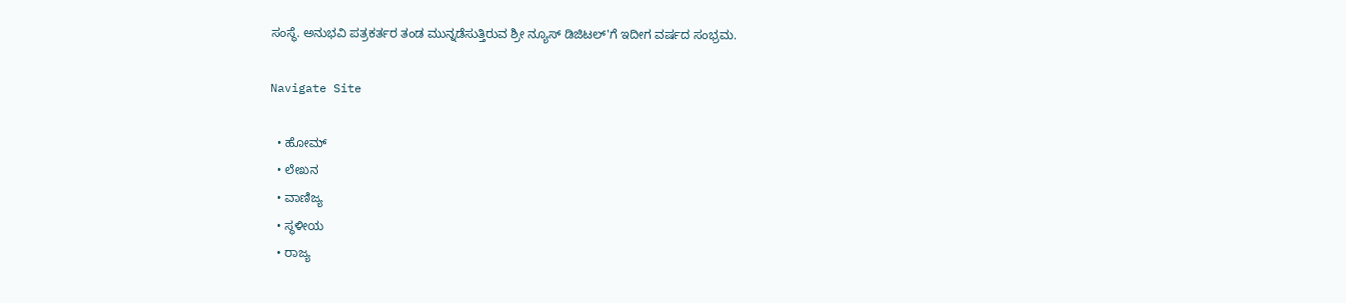ಸಂಸ್ಥೆ. ಅನುಭವಿ ಪತ್ರಕರ್ತರ ತಂಡ ಮುನ್ನಡೆಸುತ್ತಿರುವ ಶ್ರೀ ನ್ಯೂಸ್ ಡಿಜಿಟಲ್'ಗೆ ಇದೀಗ ವರ್ಷದ ಸಂಭ್ರಮ.

Navigate Site

  • ಹೋಮ್
  • ಲೇಖನ
  • ವಾಣಿಜ್ಯ
  • ಸ್ಥಳೀಯ
  • ರಾಜ್ಯ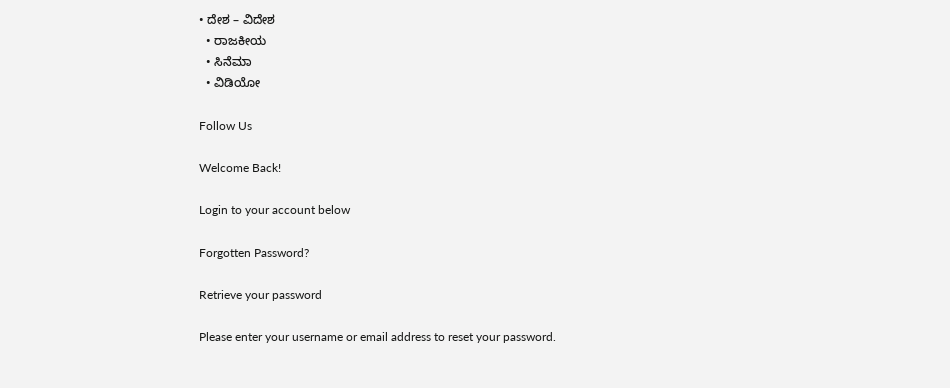• ದೇಶ – ವಿದೇಶ
  • ರಾಜಕೀಯ
  • ಸಿನೆಮಾ
  • ವಿಡಿಯೋ

Follow Us

Welcome Back!

Login to your account below

Forgotten Password?

Retrieve your password

Please enter your username or email address to reset your password.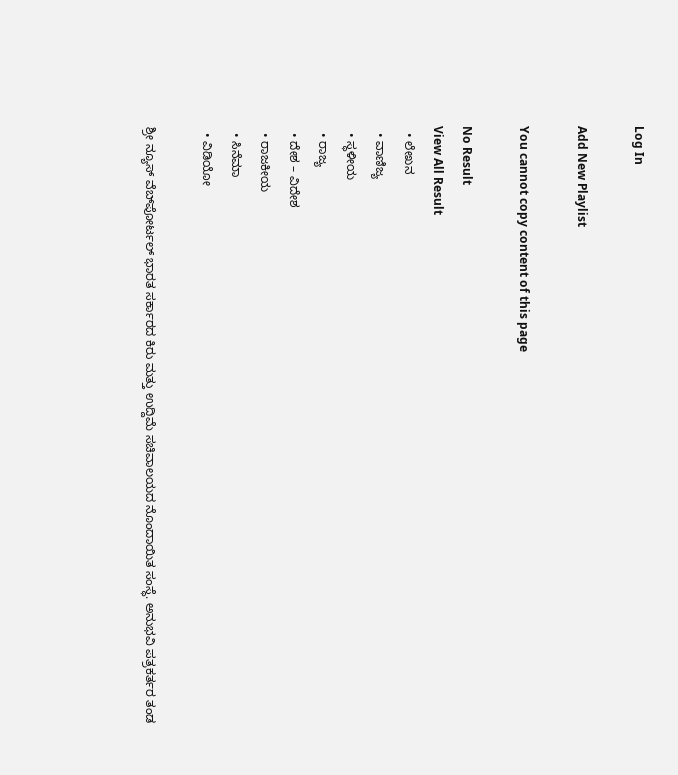Log In

Add New Playlist

You cannot copy content of this page

No Result
View All Result
  • ಲೇಖನ
  • ವಾಣಿಜ್ಯ
  • ಸ್ಥಳೀಯ
  • ರಾಜ್ಯ
  • ದೇಶ – ವಿದೇಶ
  • ರಾಜಕೀಯ
  • ಸಿನೆಮಾ
  • ವಿಡಿಯೋ

ಶ್ರೀ ನ್ಯೂಸ್ ವೆಬ್‌ಪೋರ್ಟಲ್ ಭಾರತ ಸರ್ಕಾರದ ಕಿರು ಮತ್ತು ಉದ್ದಿಮೆ ಸಚಿವಾಲಯದ ನೊಂದಾಯಿತ ಸಂಸ್ಥೆ. ಅನುಭವಿ ಪತ್ರಕರ್ತರ ತಂಡ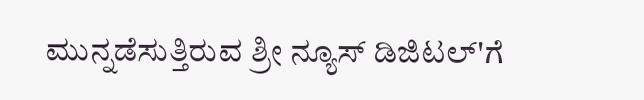ಮುನ್ನಡೆಸುತ್ತಿರುವ ಶ್ರೀ ನ್ಯೂಸ್ ಡಿಜಿಟಲ್'ಗೆ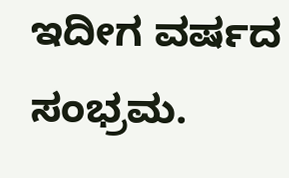ಇದೀಗ ವರ್ಷದ ಸಂಭ್ರಮ.